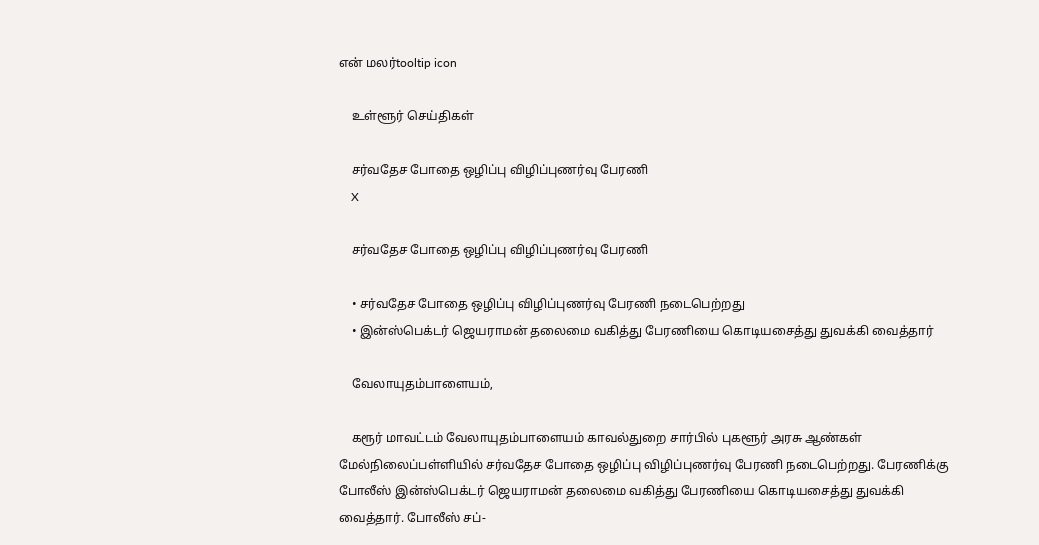என் மலர்tooltip icon

    உள்ளூர் செய்திகள்

    சர்வதேச போதை ஒழிப்பு விழிப்புணர்வு பேரணி
    X

    சர்வதேச போதை ஒழிப்பு விழிப்புணர்வு பேரணி

    • சர்வதேச போதை ஒழிப்பு விழிப்புணர்வு பேரணி நடைபெற்றது
    • இன்ஸ்பெக்டர் ஜெயராமன் தலைமை வகித்து பேரணியை கொடியசைத்து துவக்கி வைத்தார்

    வேலாயுதம்பாளையம்,

    கரூர் மாவட்டம் வேலாயுதம்பாளையம் காவல்துறை சார்பில் புகளூர் அரசு ஆண்கள் மேல்நிலைப்பள்ளியில் சர்வதேச போதை ஒழிப்பு விழிப்புணர்வு பேரணி நடைபெற்றது. பேரணிக்கு போலீஸ் இன்ஸ்பெக்டர் ஜெயராமன் தலைமை வகித்து பேரணியை கொடியசைத்து துவக்கி வைத்தார். போலீஸ் சப்-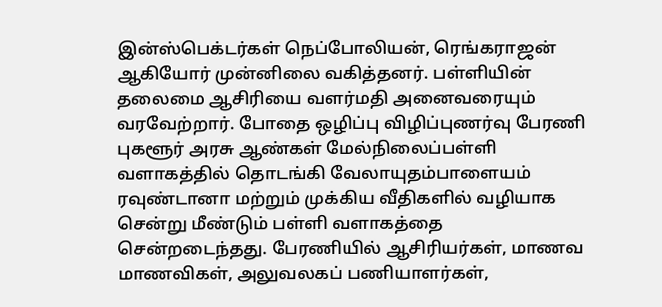இன்ஸ்பெக்டர்கள் நெப்போலியன், ரெங்கராஜன் ஆகியோர் முன்னிலை வகித்தனர். பள்ளியின் தலைமை ஆசிரியை வளர்மதி அனைவரையும் வரவேற்றார். போதை ஒழிப்பு விழிப்புணர்வு பேரணி புகளூர் அரசு ஆண்கள் மேல்நிலைப்பள்ளி வளாகத்தில் தொடங்கி வேலாயுதம்பாளையம் ரவுண்டானா மற்றும் முக்கிய வீதிகளில் வழியாக சென்று மீண்டும் பள்ளி வளாகத்தை சென்றடைந்தது. பேரணியில் ஆசிரியர்கள், மாணவ மாணவிகள், அலுவலகப் பணியாளர்கள்,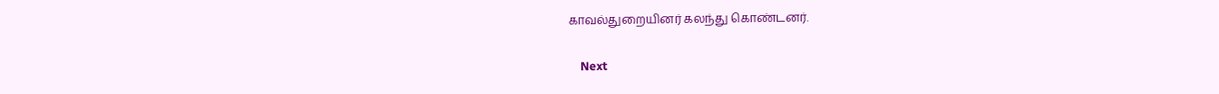காவல்துறையினர் கலந்து கொண்டனர்.

    Next